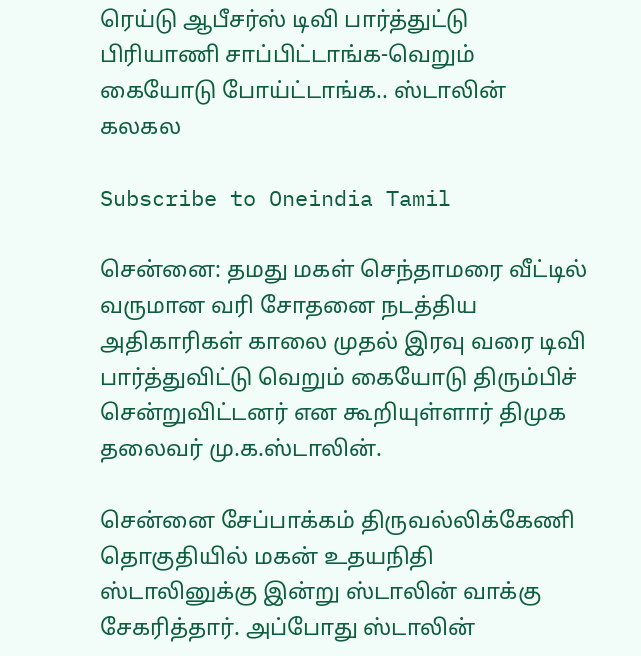ரெய்டு ஆபீசர்ஸ் டிவி பார்த்துட்டு பிரியாணி சாப்பிட்டாங்க-வெறும் கையோடு போய்ட்டாங்க.. ஸ்டாலின் கலகல

Subscribe to Oneindia Tamil

சென்னை: தமது மகள் செந்தாமரை வீட்டில் வருமான வரி சோதனை நடத்திய அதிகாரிகள் காலை முதல் இரவு வரை டிவி பார்த்துவிட்டு வெறும் கையோடு திரும்பிச் சென்றுவிட்டனர் என கூறியுள்ளார் திமுக தலைவர் மு.க.ஸ்டாலின்.

சென்னை சேப்பாக்கம் திருவல்லிக்கேணி தொகுதியில் மகன் உதயநிதி ஸ்டாலினுக்கு இன்று ஸ்டாலின் வாக்கு சேகரித்தார். அப்போது ஸ்டாலின்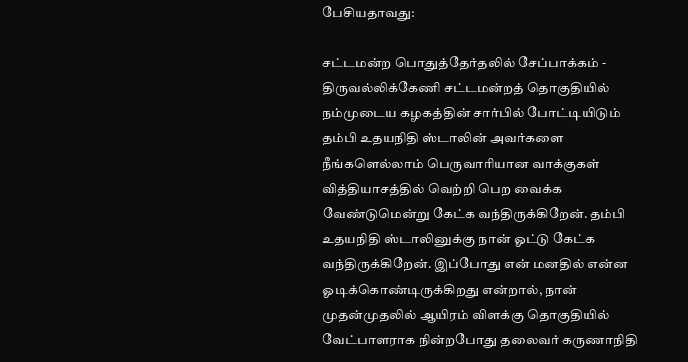பேசியதாவது:

சட்டமன்ற பொதுத்தேர்தலில் சேப்பாக்கம் - திருவல்லிக்கேணி சட்டமன்றத் தொகுதியில் நம்முடைய கழகத்தின் சார்பில் போட்டியிடும் தம்பி உதயநிதி ஸ்டாலின் அவர்களை நீங்களெல்லாம் பெருவாரியான வாக்குகள் வித்தியாசத்தில் வெற்றி பெற வைக்க வேண்டுமென்று கேட்க வந்திருக்கிறேன். தம்பி உதயநிதி ஸ்டாலினுக்கு நான் ஓட்டு கேட்க வந்திருக்கிறேன். இப்போது என் மனதில் என்ன ஓடிக்கொண்டிருக்கிறது என்றால், நான் முதன்முதலில் ஆயிரம் விளக்கு தொகுதியில் வேட்பாளராக நின்றபோது தலைவர் கருணாநிதி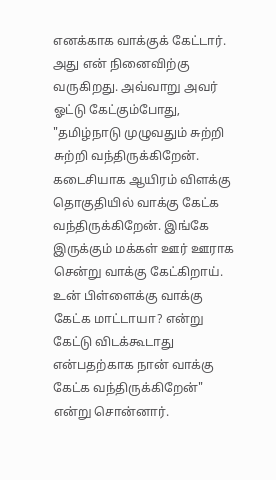எனக்காக வாக்குக் கேட்டார். அது என் நினைவிற்கு வருகிறது. அவ்வாறு அவர் ஓட்டு கேட்கும்போது, "தமிழ்நாடு முழுவதும் சுற்றி சுற்றி வந்திருக்கிறேன். கடைசியாக ஆயிரம் விளக்கு தொகுதியில் வாக்கு கேட்க வந்திருக்கிறேன். இங்கே இருக்கும் மக்கள் ஊர் ஊராக சென்று வாக்கு கேட்கிறாய். உன் பிள்ளைக்கு வாக்கு கேட்க மாட்டாயா? என்று கேட்டு விடக்கூடாது என்பதற்காக நான் வாக்கு கேட்க வந்திருக்கிறேன்" என்று சொன்னார்.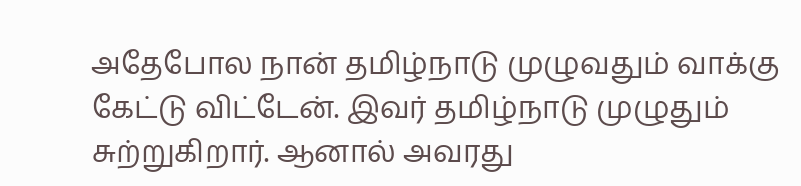அதேபோல நான் தமிழ்நாடு முழுவதும் வாக்கு கேட்டு விட்டேன். இவர் தமிழ்நாடு முழுதும் சுற்றுகிறார். ஆனால் அவரது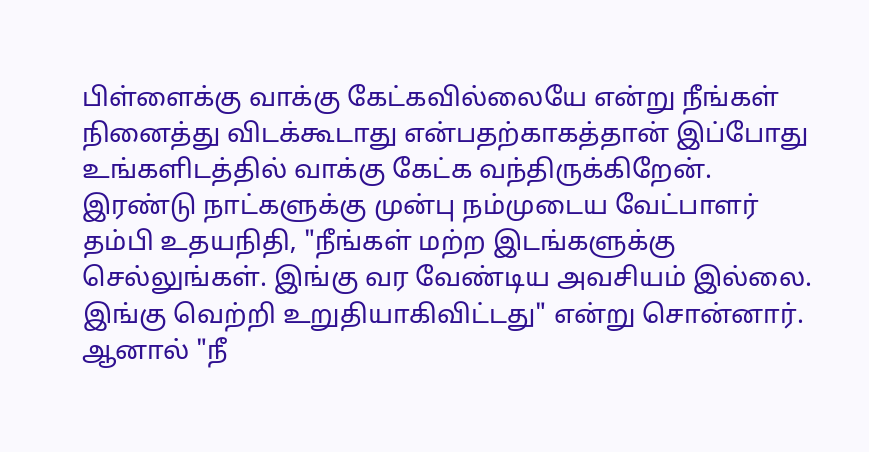பிள்ளைக்கு வாக்கு கேட்கவில்லையே என்று நீங்கள் நினைத்து விடக்கூடாது என்பதற்காகத்தான் இப்போது உங்களிடத்தில் வாக்கு கேட்க வந்திருக்கிறேன். இரண்டு நாட்களுக்கு முன்பு நம்முடைய வேட்பாளர் தம்பி உதயநிதி, "நீங்கள் மற்ற இடங்களுக்கு செல்லுங்கள். இங்கு வர வேண்டிய அவசியம் இல்லை. இங்கு வெற்றி உறுதியாகிவிட்டது" என்று சொன்னார். ஆனால் "நீ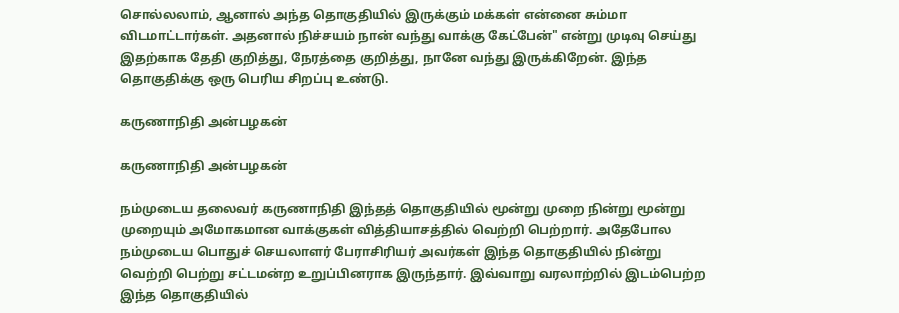சொல்லலாம், ஆனால் அந்த தொகுதியில் இருக்கும் மக்கள் என்னை சும்மா விடமாட்டார்கள். அதனால் நிச்சயம் நான் வந்து வாக்கு கேட்பேன்" என்று முடிவு செய்து இதற்காக தேதி குறித்து, நேரத்தை குறித்து, நானே வந்து இருக்கிறேன். இந்த தொகுதிக்கு ஒரு பெரிய சிறப்பு உண்டு.

கருணாநிதி அன்பழகன்

கருணாநிதி அன்பழகன்

நம்முடைய தலைவர் கருணாநிதி இந்தத் தொகுதியில் மூன்று முறை நின்று மூன்று முறையும் அமோகமான வாக்குகள் வித்தியாசத்தில் வெற்றி பெற்றார். அதேபோல நம்முடைய பொதுச் செயலாளர் பேராசிரியர் அவர்கள் இந்த தொகுதியில் நின்று வெற்றி பெற்று சட்டமன்ற உறுப்பினராக இருந்தார். இவ்வாறு வரலாற்றில் இடம்பெற்ற இந்த தொகுதியில்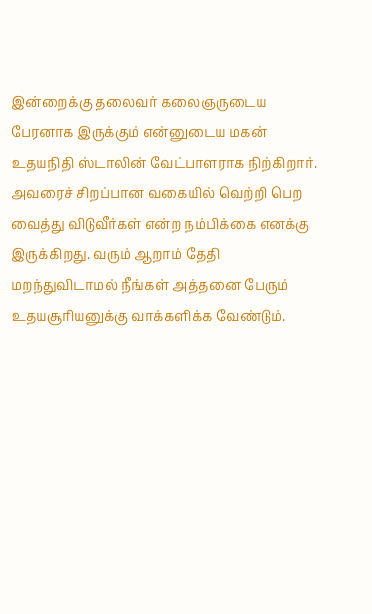இன்றைக்கு தலைவர் கலைஞருடைய பேரனாக இருக்கும் என்னுடைய மகன் உதயநிதி ஸ்டாலின் வேட்பாளராக நிற்கிறார். அவரைச் சிறப்பான வகையில் வெற்றி பெற வைத்து விடுவீர்கள் என்ற நம்பிக்கை எனக்கு இருக்கிறது. வரும் ஆறாம் தேதி மறந்துவிடாமல் நீங்கள் அத்தனை பேரும் உதயசூரியனுக்கு வாக்களிக்க வேண்டும்.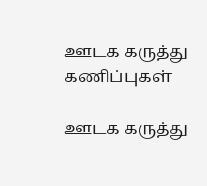ஊடக கருத்து கணிப்புகள்

ஊடக கருத்து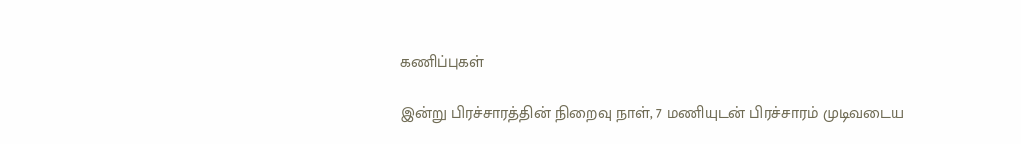கணிப்புகள்

இன்று பிரச்சாரத்தின் நிறைவு நாள், 7 மணியுடன் பிரச்சாரம் முடிவடைய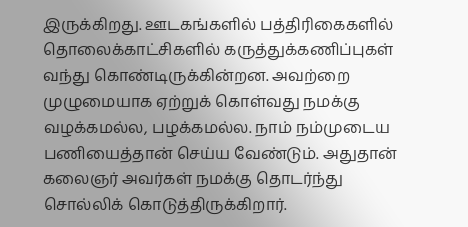இருக்கிறது. ஊடகங்களில் பத்திரிகைகளில் தொலைக்காட்சிகளில் கருத்துக்கணிப்புகள் வந்து கொண்டிருக்கின்றன. அவற்றை முழுமையாக ஏற்றுக் கொள்வது நமக்கு வழக்கமல்ல, பழக்கமல்ல. நாம் நம்முடைய பணியைத்தான் செய்ய வேண்டும். அதுதான் கலைஞர் அவர்கள் நமக்கு தொடர்ந்து சொல்லிக் கொடுத்திருக்கிறார்.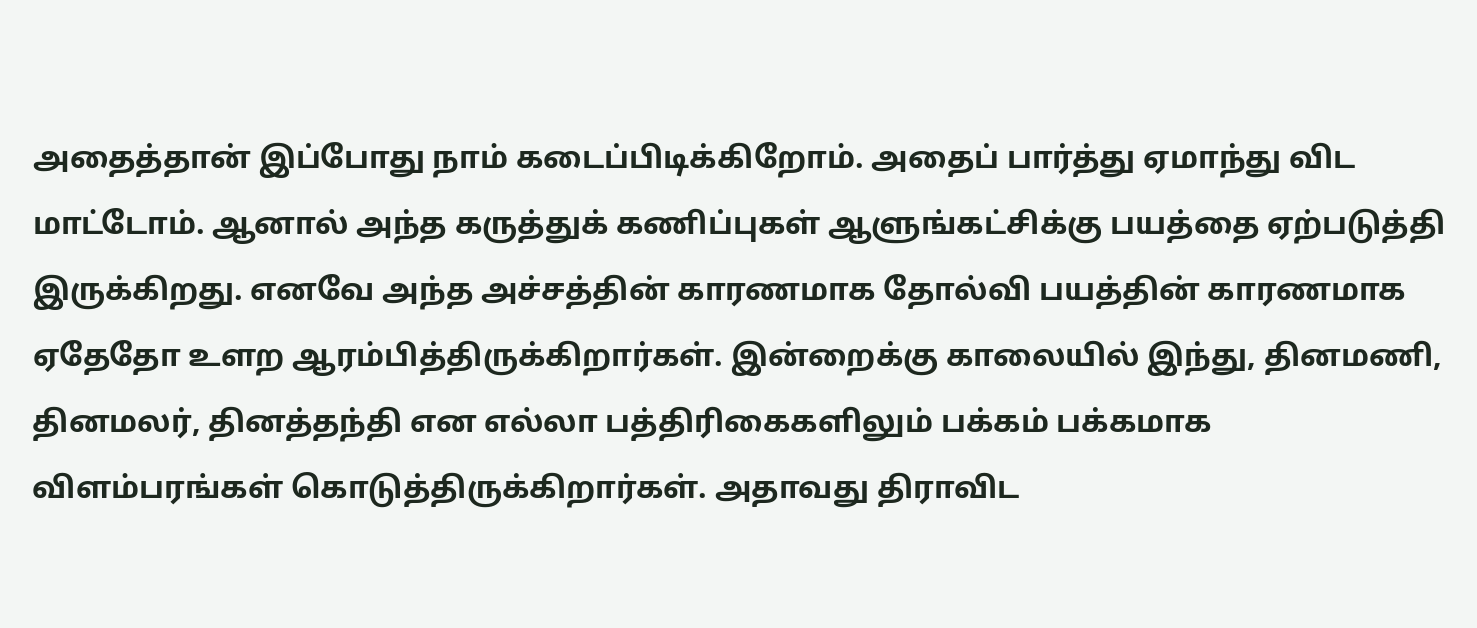அதைத்தான் இப்போது நாம் கடைப்பிடிக்கிறோம். அதைப் பார்த்து ஏமாந்து விட மாட்டோம். ஆனால் அந்த கருத்துக் கணிப்புகள் ஆளுங்கட்சிக்கு பயத்தை ஏற்படுத்தி இருக்கிறது. எனவே அந்த அச்சத்தின் காரணமாக தோல்வி பயத்தின் காரணமாக ஏதேதோ உளற ஆரம்பித்திருக்கிறார்கள். இன்றைக்கு காலையில் இந்து, தினமணி, தினமலர், தினத்தந்தி என எல்லா பத்திரிகைகளிலும் பக்கம் பக்கமாக விளம்பரங்கள் கொடுத்திருக்கிறார்கள். அதாவது திராவிட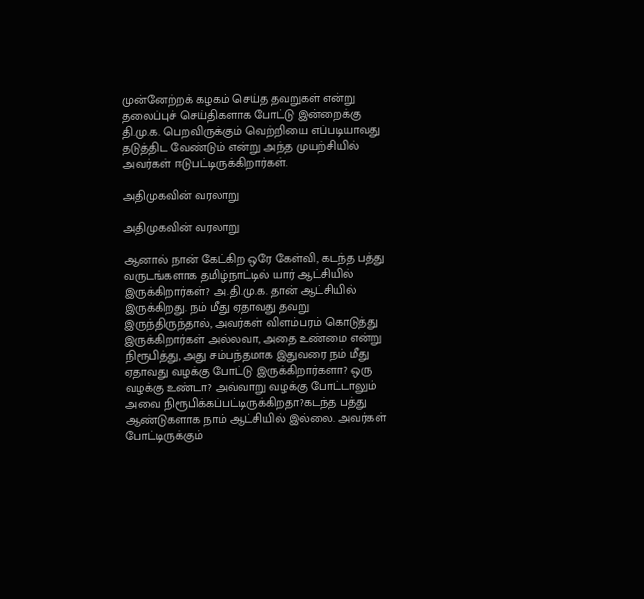முன்னேற்றக் கழகம் செய்த தவறுகள் என்று தலைப்புச் செய்திகளாக போட்டு இன்றைக்கு தி.மு.க. பெறவிருக்கும் வெற்றியை எப்படியாவது தடுத்திட வேண்டும் என்று அந்த முயற்சியில் அவர்கள் ஈடுபட்டிருக்கிறார்கள்.

அதிமுகவின் வரலாறு

அதிமுகவின் வரலாறு

ஆனால் நான் கேட்கிற ஒரே கேள்வி, கடந்த பத்து வருடங்களாக தமிழ்நாட்டில் யார் ஆட்சியில் இருக்கிறார்கள்? அ.தி.மு.க. தான் ஆட்சியில் இருக்கிறது. நம் மீது ஏதாவது தவறு இருந்திருந்தால், அவர்கள் விளம்பரம் கொடுத்து இருக்கிறார்கள் அல்லவா, அதை உண்மை என்று நிரூபித்து, அது சம்பந்தமாக இதுவரை நம் மீது ஏதாவது வழக்கு போட்டு இருக்கிறார்களா? ஒரு வழக்கு உண்டா? அவ்வாறு வழக்கு போட்டாலும் அவை நிரூபிக்கப்பட்டிருக்கிறதா?கடந்த பத்து ஆண்டுகளாக நாம் ஆட்சியில் இல்லை. அவர்கள் போட்டிருக்கும்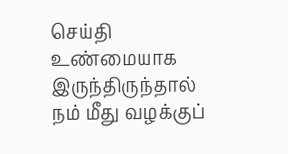செய்தி உண்மையாக இருந்திருந்தால் நம் மீது வழக்குப்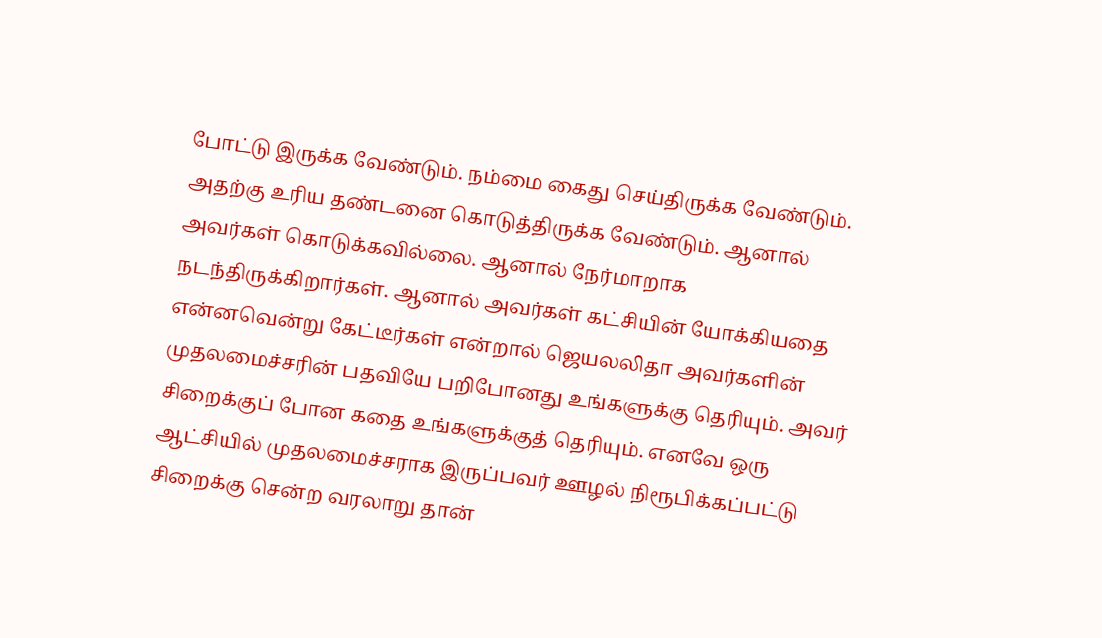போட்டு இருக்க வேண்டும். நம்மை கைது செய்திருக்க வேண்டும். அதற்கு உரிய தண்டனை கொடுத்திருக்க வேண்டும். ஆனால் அவர்கள் கொடுக்கவில்லை. ஆனால் நேர்மாறாக நடந்திருக்கிறார்கள். ஆனால் அவர்கள் கட்சியின் யோக்கியதை என்னவென்று கேட்டீர்கள் என்றால் ஜெயலலிதா அவர்களின் முதலமைச்சரின் பதவியே பறிபோனது உங்களுக்கு தெரியும். அவர் சிறைக்குப் போன கதை உங்களுக்குத் தெரியும். எனவே ஒரு ஆட்சியில் முதலமைச்சராக இருப்பவர் ஊழல் நிரூபிக்கப்பட்டு சிறைக்கு சென்ற வரலாறு தான்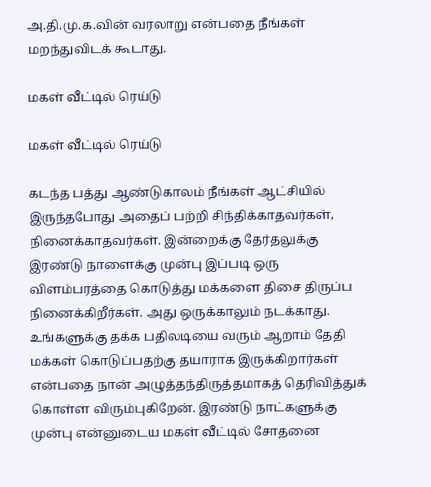அ.தி.மு.க.வின் வரலாறு என்பதை நீங்கள் மறந்துவிடக் கூடாது.

மகள் வீட்டில் ரெய்டு

மகள் வீட்டில் ரெய்டு

கடந்த பத்து ஆண்டுகாலம் நீங்கள் ஆட்சியில் இருந்தபோது அதைப் பற்றி சிந்திக்காதவர்கள், நினைக்காதவர்கள். இன்றைக்கு தேர்தலுக்கு இரண்டு நாளைக்கு முன்பு இப்படி ஒரு விளம்பரத்தை கொடுத்து மக்களை திசை திருப்ப நினைக்கிறீர்கள். அது ஒருக்காலும் நடக்காது. உங்களுக்கு தக்க பதிலடியை வரும் ஆறாம் தேதி மக்கள் கொடுப்பதற்கு தயாராக இருக்கிறார்கள் என்பதை நான் அழுத்தந்திருத்தமாகத் தெரிவித்துக் கொள்ள விரும்புகிறேன். இரண்டு நாட்களுக்கு முன்பு என்னுடைய மகள் வீட்டில் சோதனை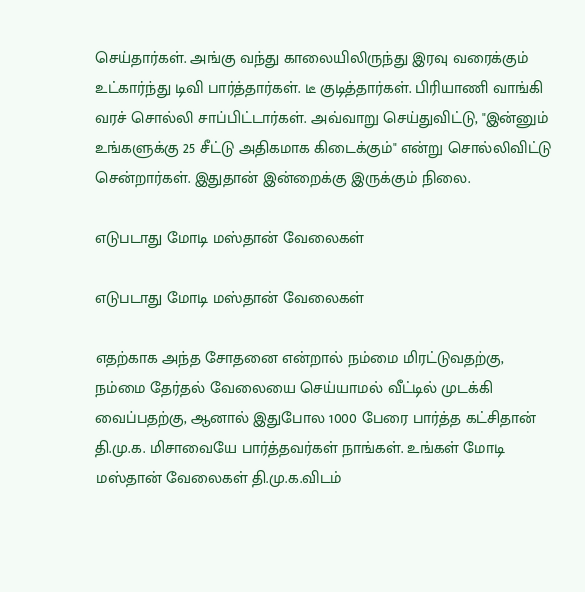செய்தார்கள். அங்கு வந்து காலையிலிருந்து இரவு வரைக்கும் உட்கார்ந்து டிவி பார்த்தார்கள். டீ குடித்தார்கள். பிரியாணி வாங்கி வரச் சொல்லி சாப்பிட்டார்கள். அவ்வாறு செய்துவிட்டு, "இன்னும் உங்களுக்கு 25 சீட்டு அதிகமாக கிடைக்கும்" என்று சொல்லிவிட்டு சென்றார்கள். இதுதான் இன்றைக்கு இருக்கும் நிலை.

எடுபடாது மோடி மஸ்தான் வேலைகள்

எடுபடாது மோடி மஸ்தான் வேலைகள்

எதற்காக அந்த சோதனை என்றால் நம்மை மிரட்டுவதற்கு, நம்மை தேர்தல் வேலையை செய்யாமல் வீட்டில் முடக்கி வைப்பதற்கு, ஆனால் இதுபோல 1000 பேரை பார்த்த கட்சிதான் தி.மு.க. மிசாவையே பார்த்தவர்கள் நாங்கள். உங்கள் மோடி மஸ்தான் வேலைகள் தி.மு.க.விடம்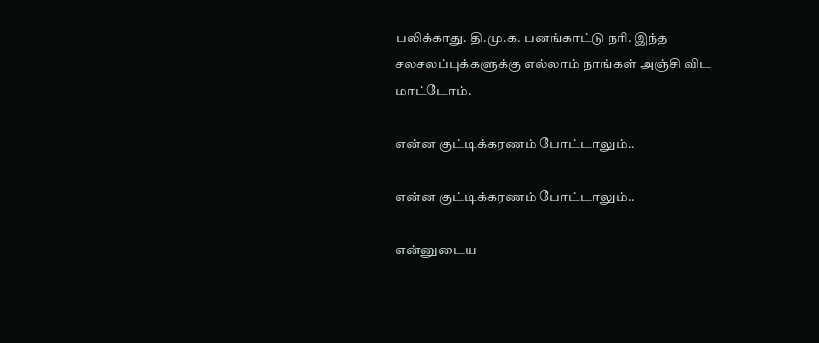பலிக்காது. தி.மு.க. பனங்காட்டு நரி. இந்த சலசலப்புக்களுக்கு எல்லாம் நாங்கள் அஞ்சி விட மாட்டோம்.

என்ன குட்டிக்கரணம் போட்டாலும்..

என்ன குட்டிக்கரணம் போட்டாலும்..

என்னுடைய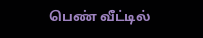பெண் வீட்டில்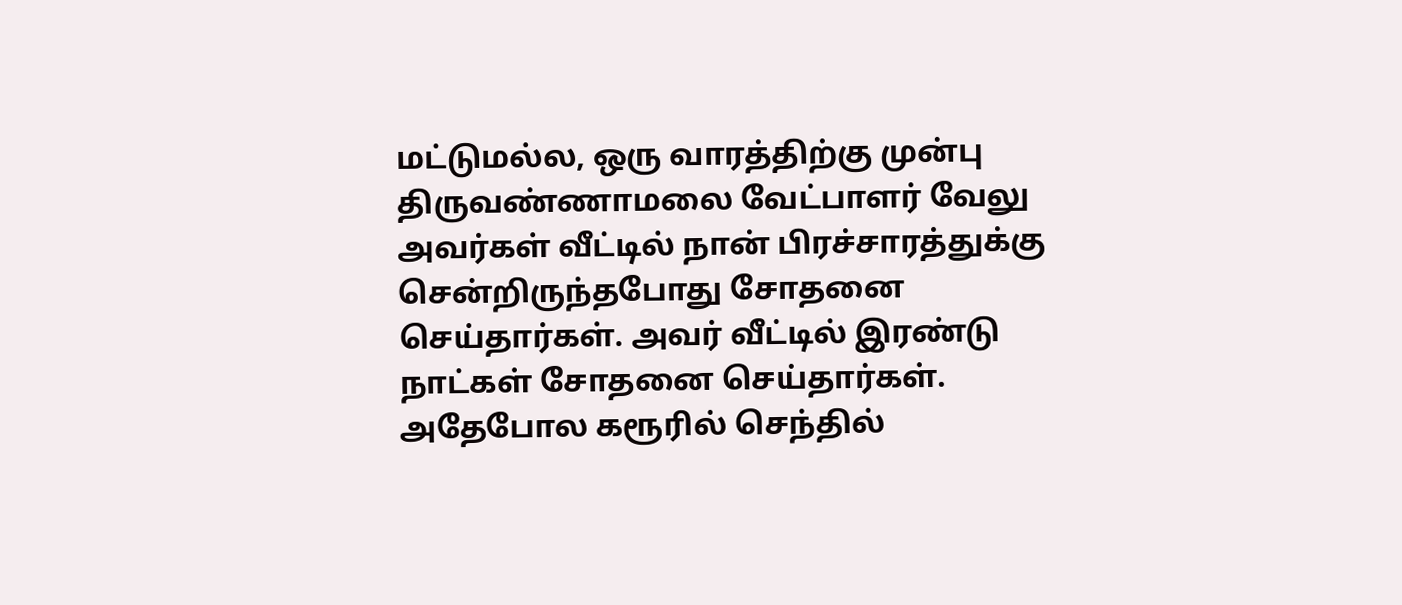மட்டுமல்ல, ஒரு வாரத்திற்கு முன்பு திருவண்ணாமலை வேட்பாளர் வேலு அவர்கள் வீட்டில் நான் பிரச்சாரத்துக்கு சென்றிருந்தபோது சோதனை செய்தார்கள். அவர் வீட்டில் இரண்டு நாட்கள் சோதனை செய்தார்கள். அதேபோல கரூரில் செந்தில்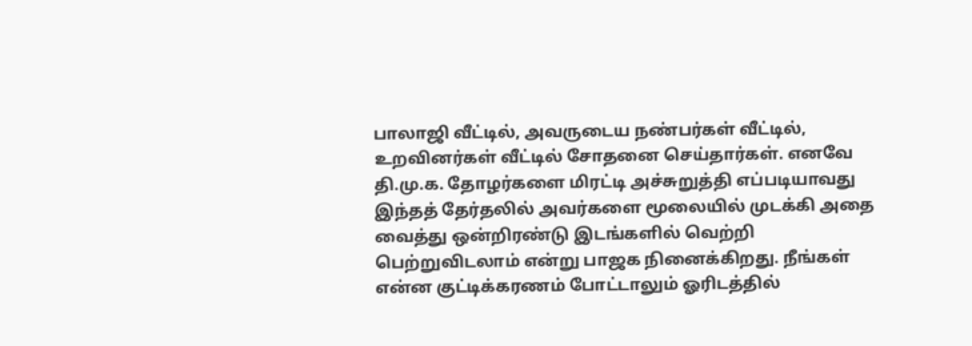பாலாஜி வீட்டில், அவருடைய நண்பர்கள் வீட்டில், உறவினர்கள் வீட்டில் சோதனை செய்தார்கள். எனவே தி.மு.க. தோழர்களை மிரட்டி அச்சுறுத்தி எப்படியாவது இந்தத் தேர்தலில் அவர்களை மூலையில் முடக்கி அதை வைத்து ஒன்றிரண்டு இடங்களில் வெற்றி பெற்றுவிடலாம் என்று பாஜக நினைக்கிறது. நீங்கள் என்ன குட்டிக்கரணம் போட்டாலும் ஓரிடத்தில்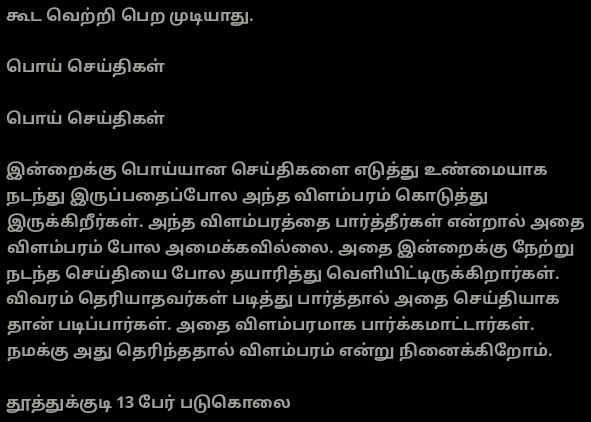கூட வெற்றி பெற முடியாது.

பொய் செய்திகள்

பொய் செய்திகள்

இன்றைக்கு பொய்யான செய்திகளை எடுத்து உண்மையாக நடந்து இருப்பதைப்போல அந்த விளம்பரம் கொடுத்து இருக்கிறீர்கள். அந்த விளம்பரத்தை பார்த்தீர்கள் என்றால் அதை விளம்பரம் போல அமைக்கவில்லை. அதை இன்றைக்கு நேற்று நடந்த செய்தியை போல தயாரித்து வெளியிட்டிருக்கிறார்கள். விவரம் தெரியாதவர்கள் படித்து பார்த்தால் அதை செய்தியாக தான் படிப்பார்கள். அதை விளம்பரமாக பார்க்கமாட்டார்கள். நமக்கு அது தெரிந்ததால் விளம்பரம் என்று நினைக்கிறோம்.

தூத்துக்குடி 13 பேர் படுகொலை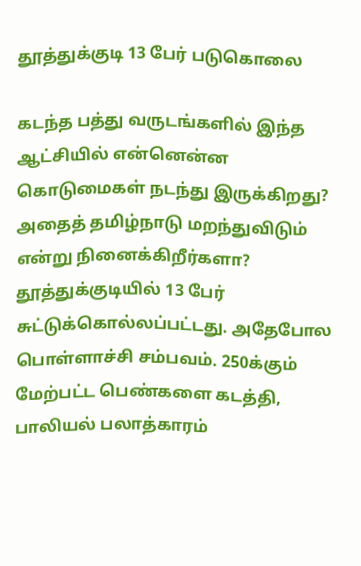தூத்துக்குடி 13 பேர் படுகொலை

கடந்த பத்து வருடங்களில் இந்த ஆட்சியில் என்னென்ன கொடுமைகள் நடந்து இருக்கிறது? அதைத் தமிழ்நாடு மறந்துவிடும் என்று நினைக்கிறீர்களா? தூத்துக்குடியில் 13 பேர் சுட்டுக்கொல்லப்பட்டது. அதேபோல பொள்ளாச்சி சம்பவம். 250க்கும் மேற்பட்ட பெண்களை கடத்தி, பாலியல் பலாத்காரம்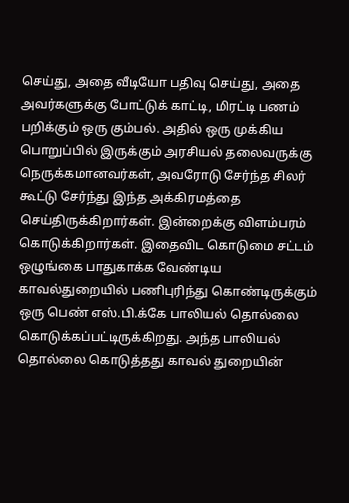செய்து, அதை வீடியோ பதிவு செய்து, அதை அவர்களுக்கு போட்டுக் காட்டி, மிரட்டி பணம் பறிக்கும் ஒரு கும்பல். அதில் ஒரு முக்கிய பொறுப்பில் இருக்கும் அரசியல் தலைவருக்கு நெருக்கமானவர்கள், அவரோடு சேர்ந்த சிலர் கூட்டு சேர்ந்து இந்த அக்கிரமத்தை செய்திருக்கிறார்கள். இன்றைக்கு விளம்பரம் கொடுக்கிறார்கள். இதைவிட கொடுமை சட்டம் ஒழுங்கை பாதுகாக்க வேண்டிய காவல்துறையில் பணிபுரிந்து கொண்டிருக்கும் ஒரு பெண் எஸ்.பி.க்கே பாலியல் தொல்லை கொடுக்கப்பட்டிருக்கிறது. அந்த பாலியல் தொல்லை கொடுத்தது காவல் துறையின்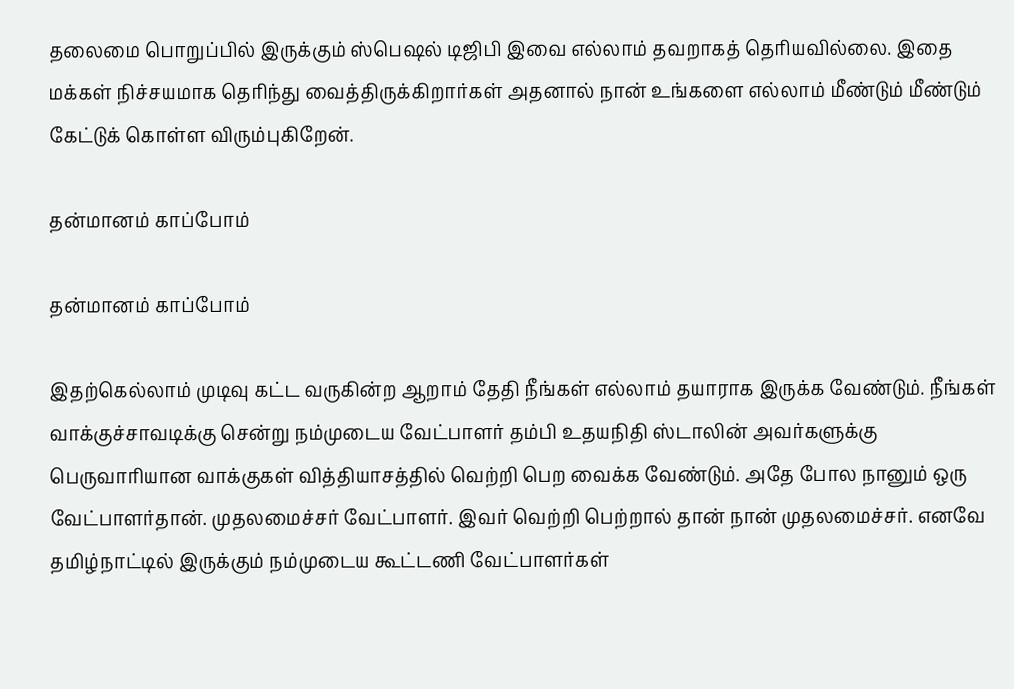தலைமை பொறுப்பில் இருக்கும் ஸ்பெஷல் டிஜிபி இவை எல்லாம் தவறாகத் தெரியவில்லை. இதை மக்கள் நிச்சயமாக தெரிந்து வைத்திருக்கிறார்கள் அதனால் நான் உங்களை எல்லாம் மீண்டும் மீண்டும் கேட்டுக் கொள்ள விரும்புகிறேன்.

தன்மானம் காப்போம்

தன்மானம் காப்போம்

இதற்கெல்லாம் முடிவு கட்ட வருகின்ற ஆறாம் தேதி நீங்கள் எல்லாம் தயாராக இருக்க வேண்டும். நீங்கள் வாக்குச்சாவடிக்கு சென்று நம்முடைய வேட்பாளர் தம்பி உதயநிதி ஸ்டாலின் அவர்களுக்கு பெருவாரியான வாக்குகள் வித்தியாசத்தில் வெற்றி பெற வைக்க வேண்டும். அதே போல நானும் ஒரு வேட்பாளர்தான். முதலமைச்சர் வேட்பாளர். இவர் வெற்றி பெற்றால் தான் நான் முதலமைச்சர். எனவே தமிழ்நாட்டில் இருக்கும் நம்முடைய கூட்டணி வேட்பாளர்கள்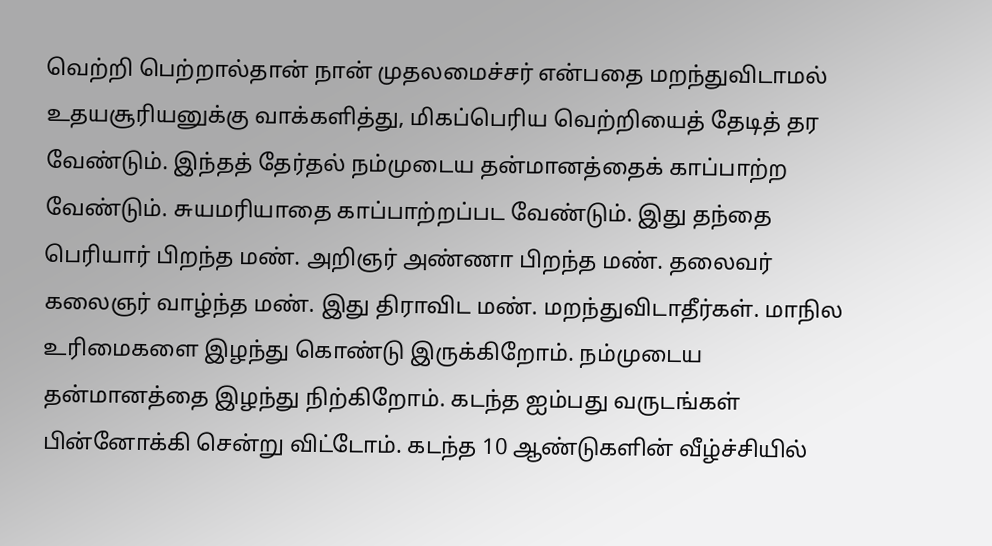வெற்றி பெற்றால்தான் நான் முதலமைச்சர் என்பதை மறந்துவிடாமல் உதயசூரியனுக்கு வாக்களித்து, மிகப்பெரிய வெற்றியைத் தேடித் தர வேண்டும். இந்தத் தேர்தல் நம்முடைய தன்மானத்தைக் காப்பாற்ற வேண்டும். சுயமரியாதை காப்பாற்றப்பட வேண்டும். இது தந்தை பெரியார் பிறந்த மண். அறிஞர் அண்ணா பிறந்த மண். தலைவர் கலைஞர் வாழ்ந்த மண். இது திராவிட மண். மறந்துவிடாதீர்கள். மாநில உரிமைகளை இழந்து கொண்டு இருக்கிறோம். நம்முடைய தன்மானத்தை இழந்து நிற்கிறோம். கடந்த ஐம்பது வருடங்கள் பின்னோக்கி சென்று விட்டோம். கடந்த 10 ஆண்டுகளின் வீழ்ச்சியில்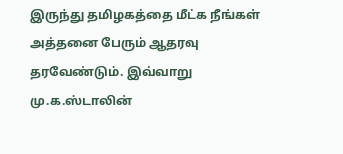இருந்து தமிழகத்தை மீட்க நீங்கள் அத்தனை பேரும் ஆதரவு தரவேண்டும். இவ்வாறு மு.க.ஸ்டாலின்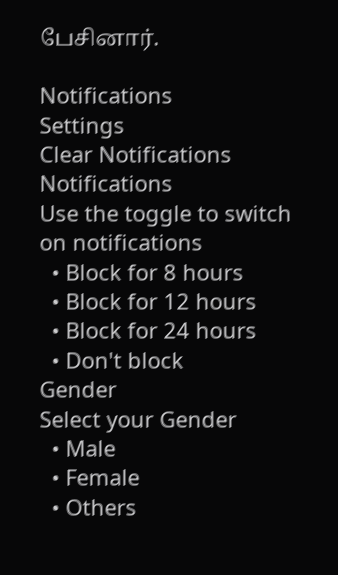பேசினார்.

Notifications
Settings
Clear Notifications
Notifications
Use the toggle to switch on notifications
  • Block for 8 hours
  • Block for 12 hours
  • Block for 24 hours
  • Don't block
Gender
Select your Gender
  • Male
  • Female
  • Others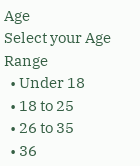Age
Select your Age Range
  • Under 18
  • 18 to 25
  • 26 to 35
  • 36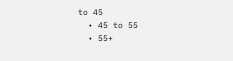to 45
  • 45 to 55
  • 55+